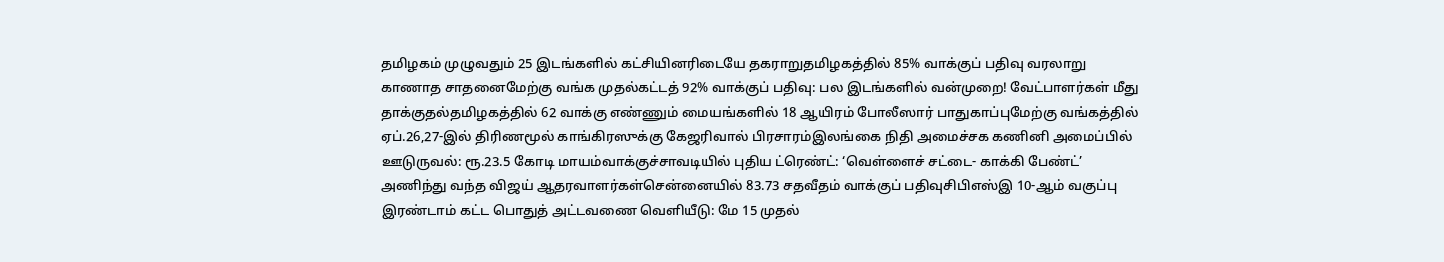தமிழகம் முழுவதும் 25 இடங்களில் கட்சியினரிடையே தகராறுதமிழகத்தில் 85% வாக்குப் பதிவு வரலாறு காணாத சாதனைமேற்கு வங்க முதல்கட்டத் 92% வாக்குப் பதிவு: பல இடங்களில் வன்முறை! வேட்பாளர்கள் மீது தாக்குதல்தமிழகத்தில் 62 வாக்கு எண்ணும் மையங்களில் 18 ஆயிரம் போலீஸார் பாதுகாப்புமேற்கு வங்கத்தில் ஏப்.26,27-இல் திரிணமூல் காங்கிரஸுக்கு கேஜரிவால் பிரசாரம்இலங்கை நிதி அமைச்சக கணினி அமைப்பில் ஊடுருவல்: ரூ.23.5 கோடி மாயம்வாக்குச்சாவடியில் புதிய ட்ரெண்ட்: ‘வெள்ளைச் சட்டை- காக்கி பேண்ட்’ அணிந்து வந்த விஜய் ஆதரவாளர்கள்சென்னையில் 83.73 சதவீதம் வாக்குப் பதிவுசிபிஎஸ்இ 10-ஆம் வகுப்பு இரண்டாம் கட்ட பொதுத் அட்டவணை வெளியீடு: மே 15 முதல்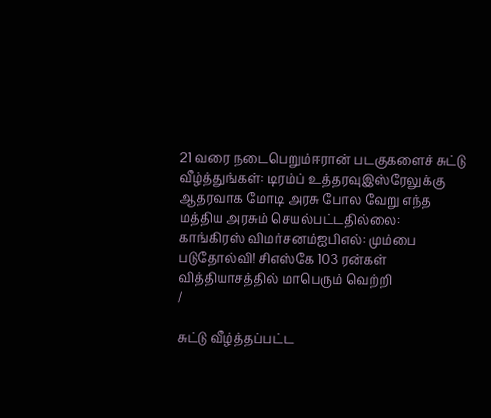21 வரை நடைபெறும்ஈரான் படகுகளைச் சுட்டு வீழ்த்துங்கள்: டிரம்ப் உத்தரவுஇஸ்ரேலுக்கு ஆதரவாக மோடி அரசு போல வேறு எந்த மத்திய அரசும் செயல்பட்டதில்லை: காங்கிரஸ் விமர்சனம்ஐபிஎல்: மும்பை படுதோல்வி! சிஎஸ்கே 103 ரன்கள் வித்தியாசத்தில் மாபெரும் வெற்றி
/

சுட்டு வீழ்த்தப்பட்ட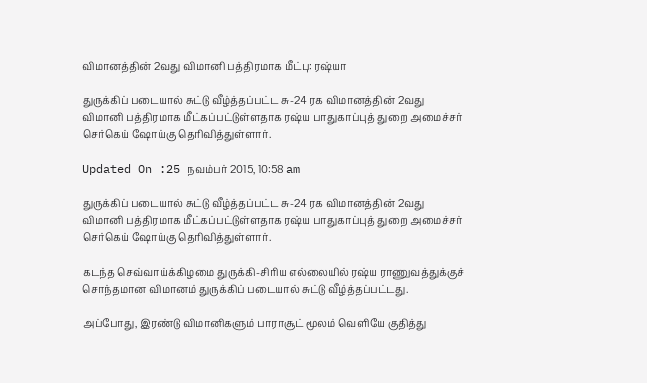விமானத்தின் 2வது விமானி பத்திரமாக மீட்பு: ரஷ்யா

துருக்கிப் படையால் சுட்டு வீழ்த்தப்பட்ட சு-24 ரக விமானத்தின் 2வது விமானி பத்திரமாக மீட்கப்பட்டுள்ளதாக ரஷ்ய பாதுகாப்புத் துறை அமைச்சர் செர்கெய் ஷோய்கு தெரிவித்துள்ளார்.

Updated On :25 நவம்பர் 2015, 10:58 am

துருக்கிப் படையால் சுட்டு வீழ்த்தப்பட்ட சு-24 ரக விமானத்தின் 2வது விமானி பத்திரமாக மீட்கப்பட்டுள்ளதாக ரஷ்ய பாதுகாப்புத் துறை அமைச்சர் செர்கெய் ஷோய்கு தெரிவித்துள்ளார்.

கடந்த செவ்வாய்க்கிழமை துருக்கி-சிரிய எல்லையில் ரஷ்ய ராணுவத்துக்குச் சொந்தமான விமானம் துருக்கிப் படையால் சுட்டு வீழ்த்தப்பட்டது.

அப்போது, இரண்டு விமானிகளும் பாராசூட் மூலம் வெளியே குதித்து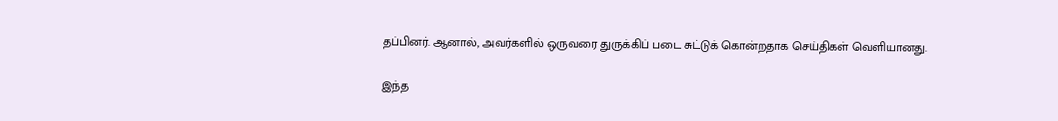தப்பினர். ஆனால், அவர்களில் ஒருவரை துருக்கிப் படை சுட்டுக் கொன்றதாக செய்திகள் வெளியானது.

இந்த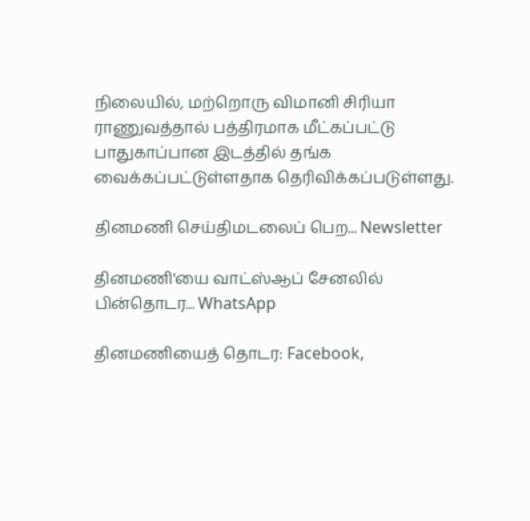நிலையில், மற்றொரு விமானி சிரியா ராணுவத்தால் பத்திரமாக மீட்கப்பட்டு பாதுகாப்பான இடத்தில் தங்க வைக்கப்பட்டுள்ளதாக தெரிவிக்கப்படுள்ளது.

தினமணி செய்திமடலைப் பெற... Newsletter

தினமணி'யை வாட்ஸ்ஆப் சேனலில் பின்தொடர... WhatsApp

தினமணியைத் தொடர: Facebook,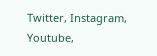Twitter, Instagram, Youtube,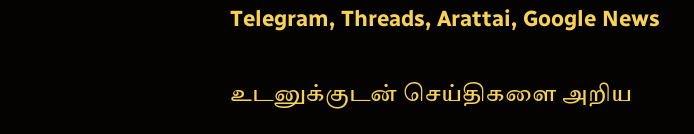Telegram, Threads, Arattai, Google News

உடனுக்குடன் செய்திகளை அறிய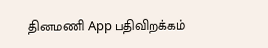தினமணி App பதிவிறக்கம்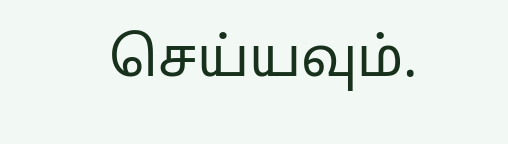செய்யவும்.